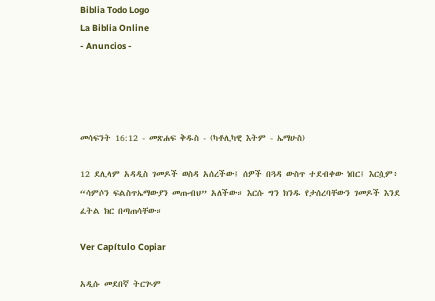Biblia Todo Logo
La Biblia Online
- Anuncios -




መሳፍንት 16:12 - መጽሐፍ ቅዱስ - (ካቶሊካዊ እትም - ኤማሁስ)

12 ደሊላም አዳዲስ ገመዶች ወስዳ አሰረችው፤ ሰዎች በጓዳ ውስጥ ተደብቀው ነበር፤ እርሷም፥ “ሳምሶን ፍልስጥኤማውያን መጡብህ” አለችው። እርሱ ግን ክንዱ የታሰረባቸውን ገመዶች እንደ ፈትል ክር በጣጠሳቸው።

Ver Capítulo Copiar

አዲሱ መደበኛ ትርጒም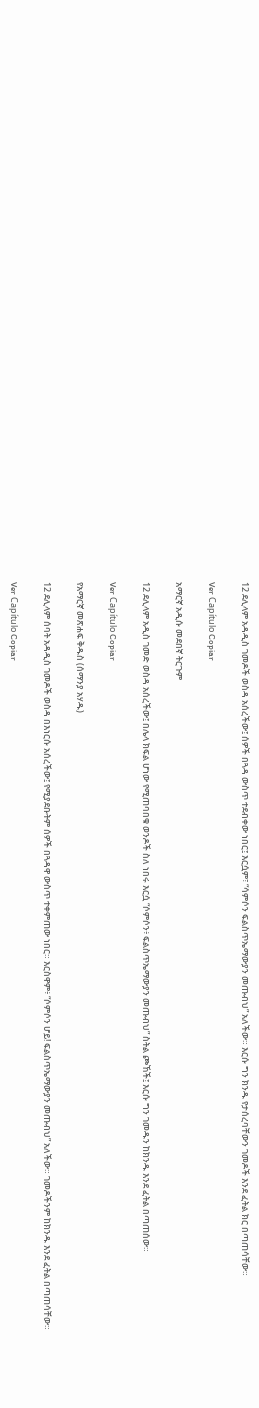12 ደሊላም አዳዲስ ገመዶች ወስዳ አሰረችው፤ ሰዎች በጓዳ ውስጥ ተደብቀው ነበር፤ እርሷም፣ “ሳምሶን ፍልስጥኤማውያን መጡብህ” አለችው። እርሱ ግን ክንዱ የታሰረባቸውን ገመዶች እንደ ፈትል ክር በጣጠሳቸው።

Ver Capítulo Copiar

አማርኛ አዲሱ መደበኛ ትርጉም

12 ደሊላም አዲስ ገመድ ወስዳ አሰረችው፤ በሌላ ክፍል ሆነው የሚጠባበቁ ወንዶች ስለ ነበሩ እርሷ “ሶምሶን፥ ፍልስጥኤማውያን መጡብህ” ስትል ጮኸች፤ እርሱ ግን ገመዱን ከክንዱ እንደ ፈትል በጣጠሰው።

Ver Capítulo Copiar

የአማርኛ መጽሐፍ ቅዱስ (ሰማንያ አሃዱ)

12 ደሊላም ሰባት አዳዲስ ገመዶች ወስዳ በእነርሱ አሰረችው፤ የሚያደቡትም ሰዎች በጓዳዋ ውስጥ ተቀምጠው ነበር። እርስዋም፥ “ሶምሶን ሆይ! ፍልስጥኤማውያን መጡብህ” አለችው። ገመዶችንም ከክንዱ እንደ ፈትል በጣጠሳቸው።

Ver Capítulo Copiar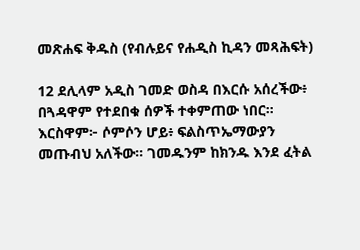መጽሐፍ ቅዱስ (የብሉይና የሐዲስ ኪዳን መጻሕፍት)

12 ደሊላም አዲስ ገመድ ወስዳ በእርሱ አሰረችው፥ በጓዳዋም የተደበቁ ሰዎች ተቀምጠው ነበር። እርስዋም፦ ሶምሶን ሆይ፥ ፍልስጥኤማውያን መጡብህ አለችው። ገመዱንም ከክንዱ እንደ ፈትል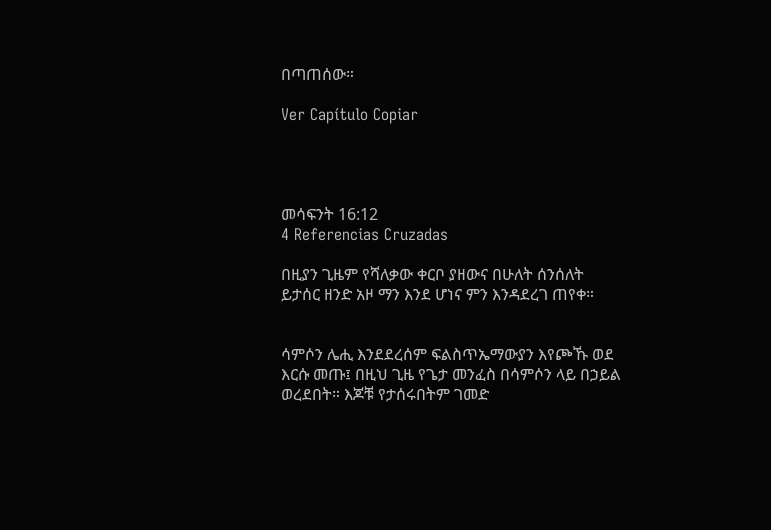በጣጠሰው።

Ver Capítulo Copiar




መሳፍንት 16:12
4 Referencias Cruzadas

በዚያን ጊዜም የሻለቃው ቀርቦ ያዘውና በሁለት ሰንሰለት ይታሰር ዘንድ አዞ ማን እንደ ሆነና ምን እንዳደረገ ጠየቀ።


ሳምሶን ሌሒ እንደደረሰም ፍልስጥኤማውያን እየጮኹ ወደ እርሱ መጡ፤ በዚህ ጊዜ የጌታ መንፈስ በሳምሶን ላይ በኃይል ወረደበት። እጆቹ የታሰሩበትም ገመድ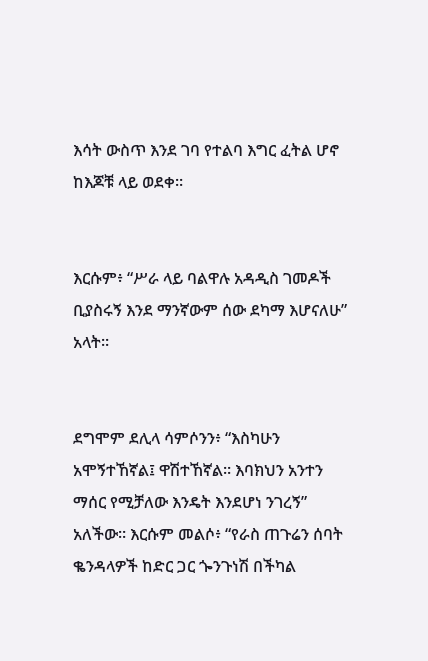እሳት ውስጥ እንደ ገባ የተልባ እግር ፈትል ሆኖ ከእጆቹ ላይ ወደቀ።


እርሱም፥ “ሥራ ላይ ባልዋሉ አዳዲስ ገመዶች ቢያስሩኝ እንደ ማንኛውም ሰው ደካማ እሆናለሁ” አላት።


ደግሞም ደሊላ ሳምሶንን፥ “እስካሁን አሞኝተኸኛል፤ ዋሽተኸኛል። እባክህን አንተን ማሰር የሚቻለው እንዴት እንደሆነ ንገረኝ” አለችው። እርሱም መልሶ፥ “የራስ ጠጉሬን ሰባት ቈንዳላዎች ከድር ጋር ጐንጉነሽ በችካል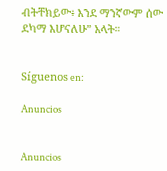ብትቸክይው፥ እንደ ማንኛውም ሰው ደካማ እሆናለሁ” አላት።


Síguenos en:

Anuncios


Anuncios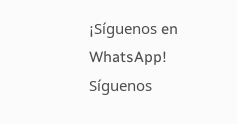¡Síguenos en WhatsApp! Síguenos